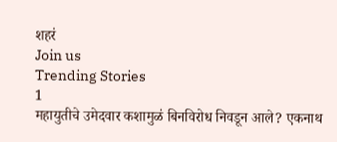शहरं
Join us
Trending Stories
1
महायुतीचे उमेदवार कशामुळं बिनविरोध निवडून आले? एकनाथ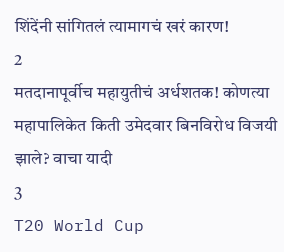शिंदेंनी सांगितलं त्यामागचं खरं कारण!
2
मतदानापूर्वीच महायुतीचं अर्धशतक! कोणत्या महापालिकेत किती उमेदवार बिनविरोध विजयी झाले? वाचा यादी
3
T20 World Cup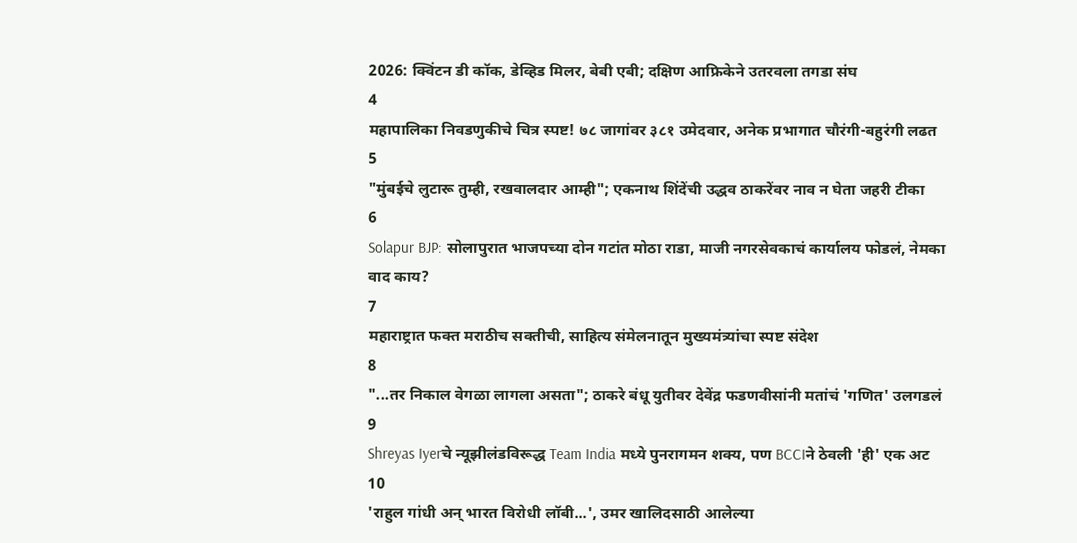2026: क्विंटन डी कॉक, डेव्हिड मिलर, बेबी एबी; दक्षिण आफ्रिकेने उतरवला तगडा संघ
4
महापालिका निवडणुकीचे चित्र स्पष्ट! ७८ जागांवर ३८१ उमेदवार, अनेक प्रभागात चौरंगी-बहुरंगी लढत
5
"मुंबईचे लुटारू तुम्ही, रखवालदार आम्ही"; एकनाथ शिंदेंची उद्धव ठाकरेंवर नाव न घेता जहरी टीका
6
Solapur BJP: सोलापुरात भाजपच्या दोन गटांत मोठा राडा, माजी नगरसेवकाचं कार्यालय फोडलं, नेमका वाद काय?
7
महाराष्ट्रात फक्त मराठीच सक्तीची, साहित्य संमेलनातून मुख्यमंत्र्यांचा स्पष्ट संदेश
8
"...तर निकाल वेगळा लागला असता"; ठाकरे बंधू युतीवर देवेंद्र फडणवीसांनी मतांचं 'गणित' उलगडलं
9
Shreyas Iyerचे न्यूझीलंडविरूद्ध Team India मध्ये पुनरागमन शक्य, पण BCCIने ठेवली 'ही' एक अट
10
'राहुल गांधी अन् भारत विरोधी लॉबी...', उमर खालिदसाठी आलेल्या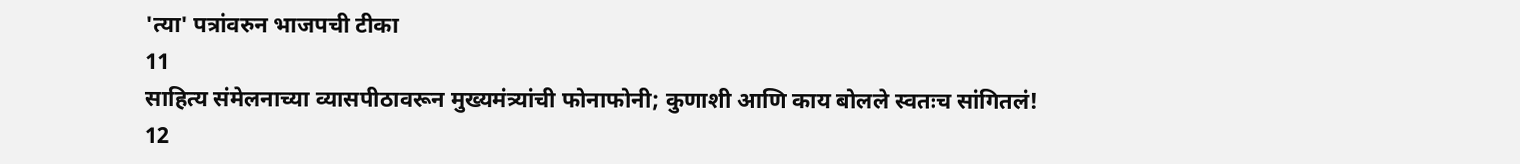'त्या' पत्रांवरुन भाजपची टीका
11
साहित्य संमेलनाच्या व्यासपीठावरून मुख्यमंत्र्यांची फोनाफोनी; कुणाशी आणि काय बोलले स्वतःच सांगितलं!
12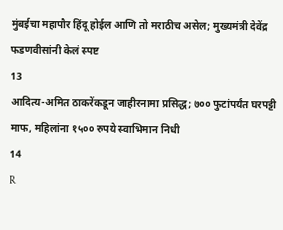मुंबईचा महापौर हिंदू होईल आणि तो मराठीच असेल; मुख्यमंत्री देवेंद्र फडणवीसांनी केलं स्पष्ट
13
आदित्य-अमित ठाकरेंकडून जाहीरनामा प्रसिद्ध; ७०० फुटांपर्यंत घरपट्टी माफ, महिलांना १५०० रुपये स्वाभिमान निधी
14
R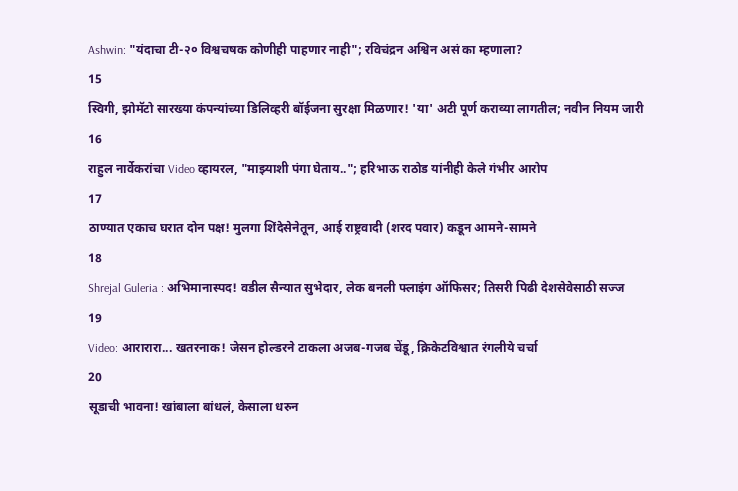Ashwin: "यंदाचा टी-२० विश्वचषक कोणीही पाहणार नाही"; रविचंद्रन अश्विन असं का म्हणाला?
15
स्विगी, झोमॅटो सारख्या कंपन्यांच्या डिलिव्हरी बॉईजना सुरक्षा मिळणार! 'या' अटी पूर्ण कराव्या लागतील; नवीन नियम जारी
16
राहुल नार्वेकरांचा Video व्हायरल, "माझ्याशी पंगा घेताय.."; हरिभाऊ राठोड यांनीही केले गंभीर आरोप
17
ठाण्यात एकाच घरात दोन पक्ष! मुलगा शिंदेसेनेतून, आई राष्ट्रवादी (शरद पवार) कडून आमने-सामने
18
Shrejal Guleria : अभिमानास्पद! वडील सैन्यात सुभेदार, लेक बनली फ्लाइंग ऑफिसर; तिसरी पिढी देशसेवेसाठी सज्ज
19
Video: आरारारा... खतरनाक! जेसन होल्डरने टाकला अजब-गजब चेंडू, क्रिकेटविश्वात रंगलीये चर्चा
20
सूडाची भावना! खांबाला बांधलं, केसाला धरुन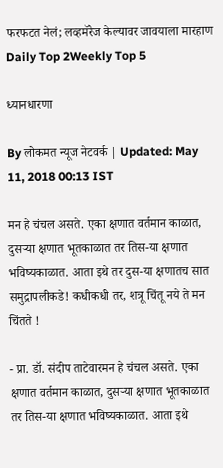फरफटत नेलं; लव्हमॅरेज केल्यावर जावयाला मारहाण
Daily Top 2Weekly Top 5

ध्यानधारणा

By लोकमत न्यूज नेटवर्क | Updated: May 11, 2018 00:13 IST

मन हे चंचल असते. एका क्षणात वर्तमान काळात, दुसऱ्या क्षणात भूतकाळात तर तिस-या क्षणात भविष्यकाळात. आता इथे तर दुस-या क्षणातच सात समुद्रापलीकडे! कधीकधी तर, शत्रू चिंतू नये ते मन चिंतते !

- प्रा. डॉ. संदीप ताटेवारमन हे चंचल असते. एका क्षणात वर्तमान काळात, दुसऱ्या क्षणात भूतकाळात तर तिस-या क्षणात भविष्यकाळात. आता इथे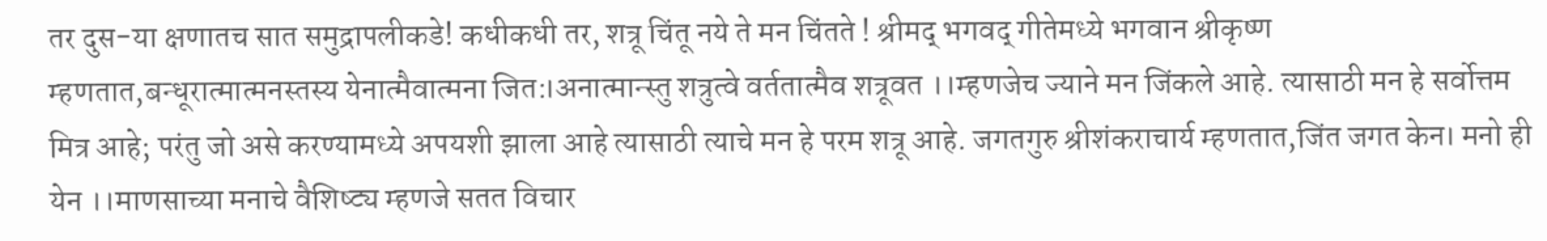तर दुस-या क्षणातच सात समुद्रापलीकडे! कधीकधी तर, शत्रू चिंतू नये ते मन चिंतते ! श्रीमद् भगवद् गीतेमध्ये भगवान श्रीकृष्ण म्हणतात,बन्धूरात्मात्मनस्तस्य येनात्मैवात्मना जित:।अनात्मान्स्तु शत्रुत्वे वर्ततात्मैव शत्रूवत ।।म्हणजेच ज्याने मन जिंकले आहे. त्यासाठी मन हे सर्वोत्तम मित्र आहे; परंतु जो असे करण्यामध्ये अपयशी झाला आहे त्यासाठी त्याचे मन हे परम शत्रू आहे. जगतगुरु श्रीशंकराचार्य म्हणतात,जिंत जगत केन। मनो ही येन ।।माणसाच्या मनाचे वैशिष्ट्य म्हणजे सतत विचार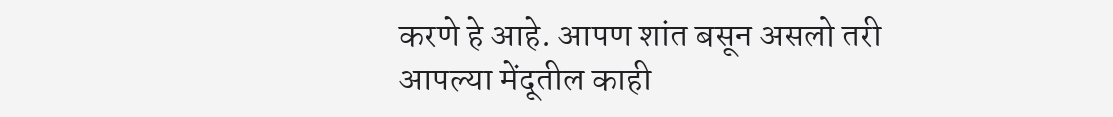करणे हे आहे. आपण शांत बसून असलो तरी आपल्या मेंदूतील काही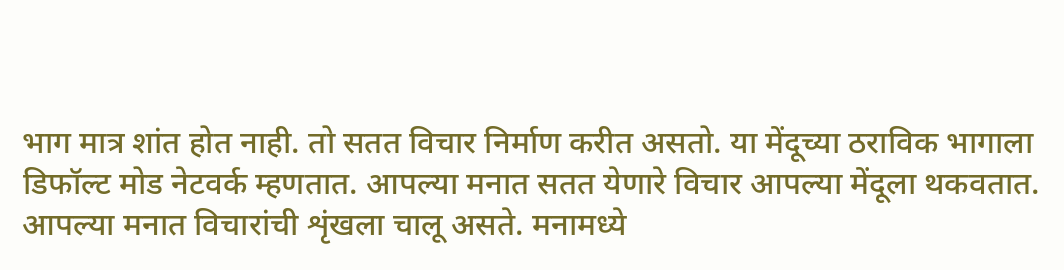भाग मात्र शांत होत नाही. तो सतत विचार निर्माण करीत असतो. या मेंदूच्या ठराविक भागाला डिफॉल्ट मोड नेटवर्क म्हणतात. आपल्या मनात सतत येणारे विचार आपल्या मेंदूला थकवतात. आपल्या मनात विचारांची शृंखला चालू असते. मनामध्ये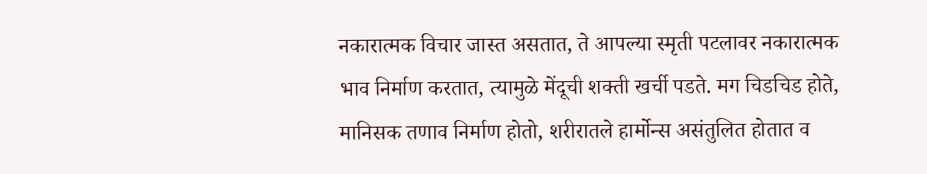नकारात्मक विचार जास्त असतात, ते आपल्या स्मृती पटलावर नकारात्मक भाव निर्माण करतात, त्यामुळे मेंदूची शक्ती खर्ची पडते. मग चिडचिड होते, मानिसक तणाव निर्माण होतो, शरीरातले हार्मोन्स असंतुलित होतात व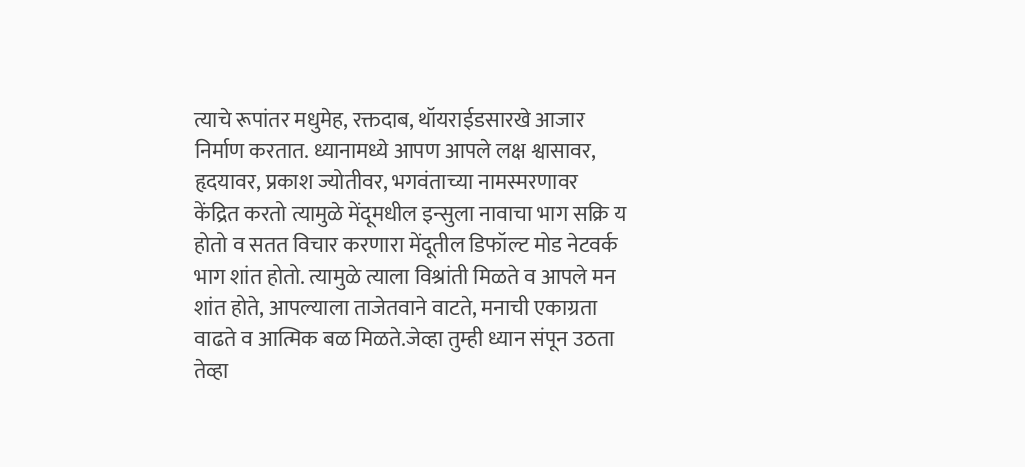त्याचे रूपांतर मधुमेह, रक्तदाब, थॉयराईडसारखे आजार निर्माण करतात. ध्यानामध्ये आपण आपले लक्ष श्वासावर, हृदयावर, प्रकाश ज्योतीवर, भगवंताच्या नामस्मरणावर केंद्रित करतो त्यामुळे मेंदूमधील इन्सुला नावाचा भाग सक्रि य होतो व सतत विचार करणारा मेंदूतील डिफॉल्ट मोड नेटवर्क भाग शांत होतो. त्यामुळे त्याला विश्रांती मिळते व आपले मन शांत होते, आपल्याला ताजेतवाने वाटते, मनाची एकाग्रता वाढते व आत्मिक बळ मिळते.जेव्हा तुम्ही ध्यान संपून उठता तेव्हा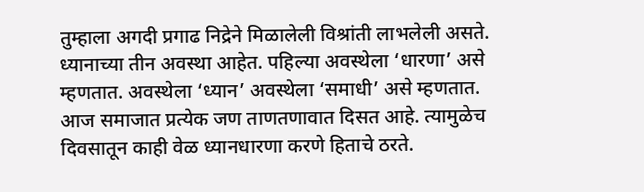तुम्हाला अगदी प्रगाढ निद्रेने मिळालेली विश्रांती लाभलेली असते. ध्यानाच्या तीन अवस्था आहेत. पहिल्या अवस्थेला ‘धारणा’ असे म्हणतात. अवस्थेला ‘ध्यान’ अवस्थेला ‘समाधी’ असे म्हणतात. आज समाजात प्रत्येक जण ताणतणावात दिसत आहे. त्यामुळेच दिवसातून काही वेळ ध्यानधारणा करणे हिताचे ठरते.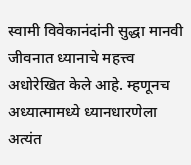स्वामी विवेकानंदांनी सुद्धा मानवी जीवनात ध्यानाचे महत्त्व अधोरेखित केले आहे. म्हणूनच अध्यात्मामध्ये ध्यानधारणेला अत्यंत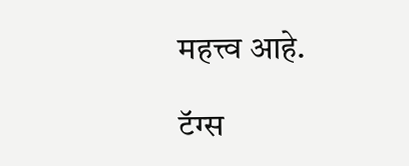महत्त्व आहे.

टॅग्स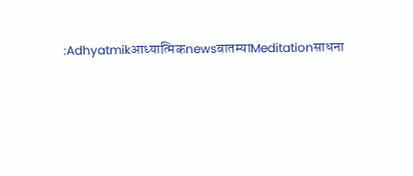:Adhyatmikआध्यात्मिकnewsबातम्याMeditationसाधना